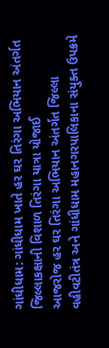ગાંધીધામ: ગાંધીધામ ખાતે હર ઘર તિરંગા અભિયાન અંતર્ગત જિલ્લાકક્ષાની વિશાળ તિરંગા યાત્રા યોજાઈ
આજરોજ હર ઘર તિરંગા અભિયાન અંતર્ગત જિલ્લા વહીવટીતંત્ર અને ગાંધીધામ મહાનગરપાલિકાના સંયુક્ત ઉપક્રમે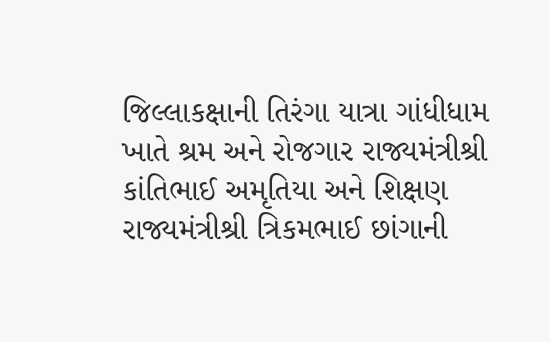જિલ્લાકક્ષાની તિરંગા યાત્રા ગાંધીધામ ખાતે શ્રમ અને રોજગાર રાજ્યમંત્રીશ્રી કાંતિભાઈ અમૃતિયા અને શિક્ષણ રાજ્યમંત્રીશ્રી ત્રિકમભાઈ છાંગાની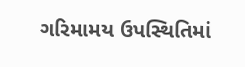ગરિમામય ઉપસ્થિતિમાં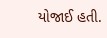યોજાઈ હતી.